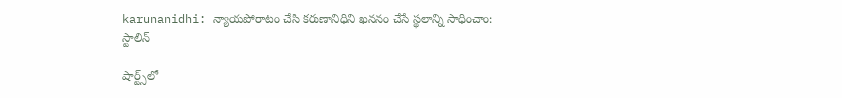karunanidhi: న్యాయపోరాటం చేసి కరుణానిధిని ఖననం చేసే స్థలాన్ని సాధించాం: స్టాలిన్

షార్ట్స్‌లో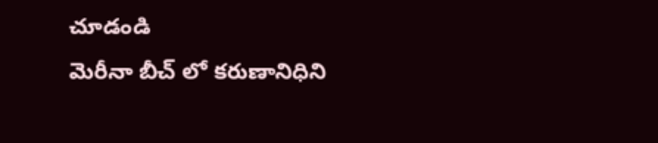చూడండి
మెరీనా బీచ్ లో కరుణానిధిని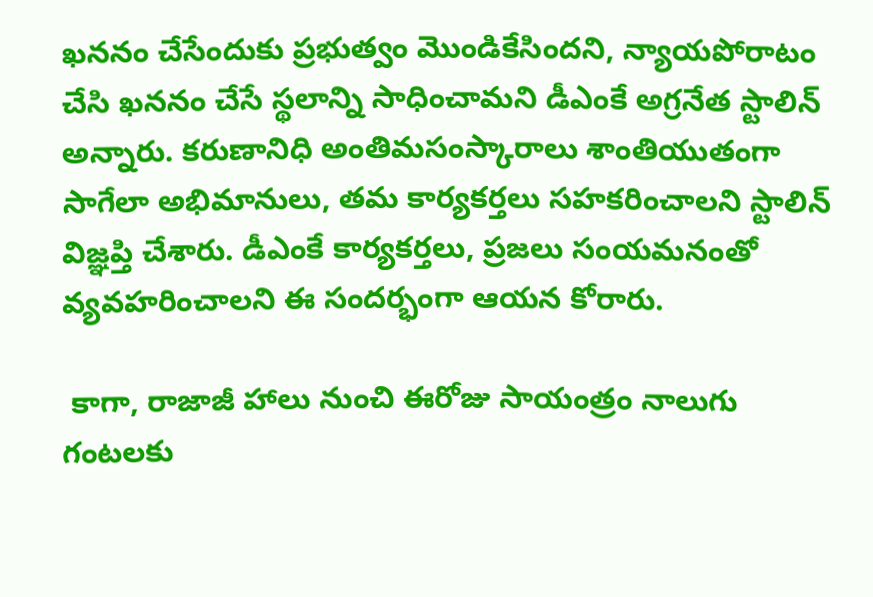ఖననం చేసేందుకు ప్రభుత్వం మొండికేసిందని, న్యాయపోరాటం చేసి ఖననం చేసే స్థలాన్ని సాధించామని డీఎంకే అగ్రనేత స్టాలిన్ అన్నారు. కరుణానిధి అంతిమసంస్కారాలు శాంతియుతంగా సాగేలా అభిమానులు, తమ కార్యకర్తలు సహకరించాలని స్టాలిన్ విజ్ఞప్తి చేశారు. డీఎంకే కార్యకర్తలు, ప్రజలు సంయమనంతో వ్యవహరించాలని ఈ సందర్భంగా ఆయన కోరారు.

 కాగా, రాజాజీ హాలు నుంచి ఈరోజు సాయంత్రం నాలుగు గంటలకు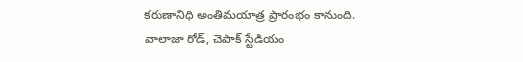కరుణానిధి అంతిమయాత్ర ప్రారంభం కానుంది. వాలాజా రోడ్, చెపాక్ స్టేడియం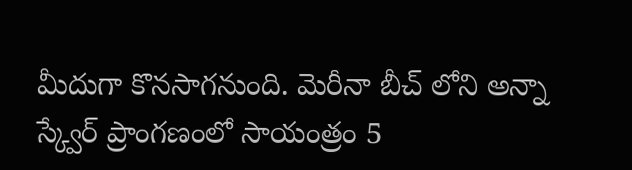మీదుగా కొనసాగనుంది. మెరీనా బీచ్ లోని అన్నా స్క్వేర్ ప్రాంగణంలో సాయంత్రం 5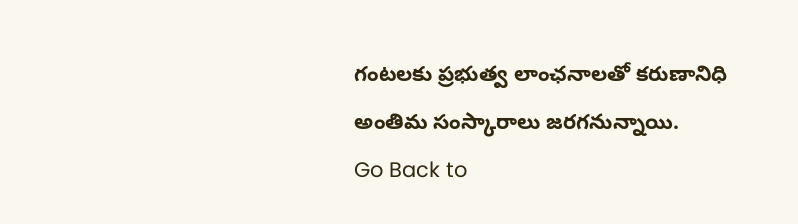గంటలకు ప్రభుత్వ లాంఛనాలతో కరుణానిధి అంతిమ సంస్కారాలు జరగనున్నాయి.
Go Back to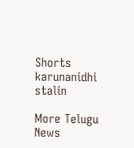Shorts
karunanidhi
stalin

More Telugu News